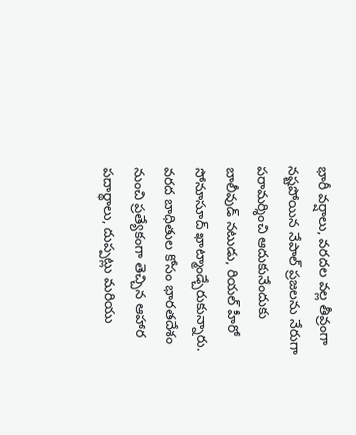భారీ వర్షాలు, వరదల వల్ల తీవ్రంగా నష్టపోయిన నేపాల్ ప్రజలను నేరుగా పరామర్శించి ఆదుకునేందుకు బాలీవుడ్ నటుడు, రియల్ హీరో సోనూసూద్ ఖాట్మాండ్చేరుకున్నారు. వరద బాధితుల కోసం భారతదేశం నుంచి ప్రత్యేకంగా తెచ్చిన ఆహార పదార్థాలు, దుప్పట్లు మరియు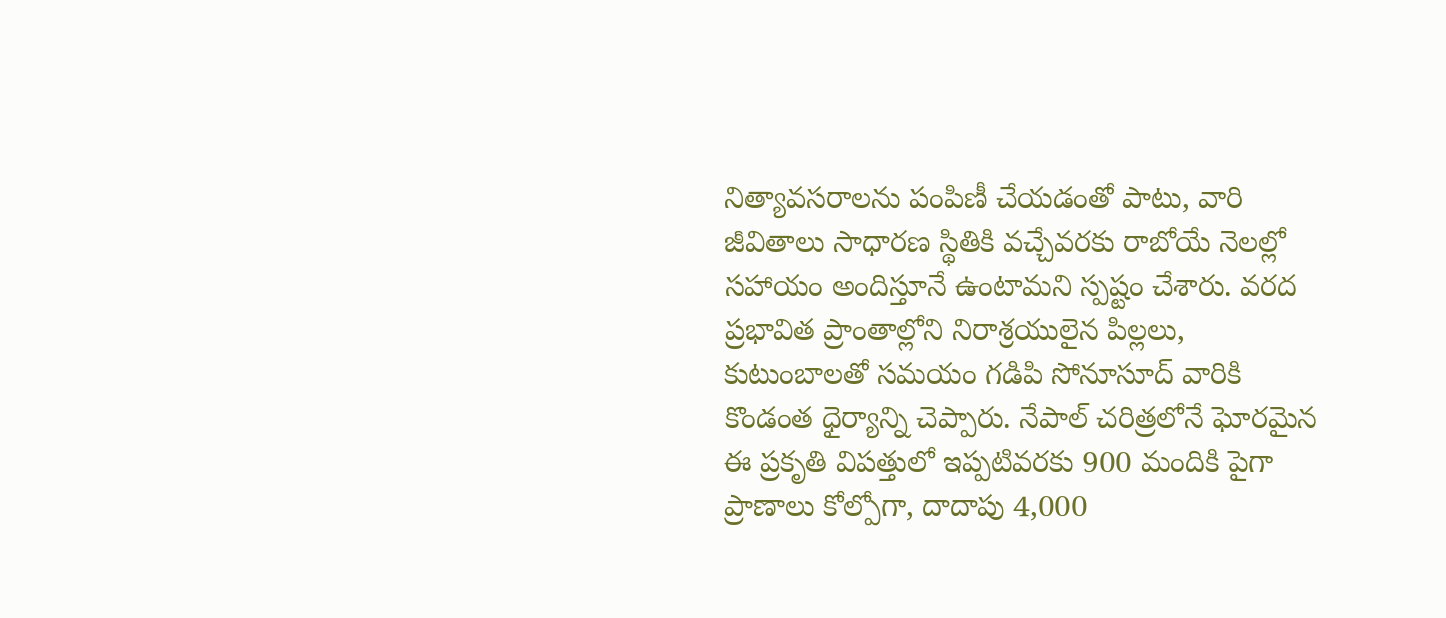నిత్యావసరాలను పంపిణీ చేయడంతో పాటు, వారి జీవితాలు సాధారణ స్థితికి వచ్చేవరకు రాబోయే నెలల్లో సహాయం అందిస్తూనే ఉంటామని స్పష్టం చేశారు. వరద ప్రభావిత ప్రాంతాల్లోని నిరాశ్రయులైన పిల్లలు, కుటుంబాలతో సమయం గడిపి సోనూసూద్ వారికి కొండంత ధైర్యాన్ని చెప్పారు. నేపాల్ చరిత్రలోనే ఘోరమైన ఈ ప్రకృతి విపత్తులో ఇప్పటివరకు 900 మందికి పైగా ప్రాణాలు కోల్పోగా, దాదాపు 4,000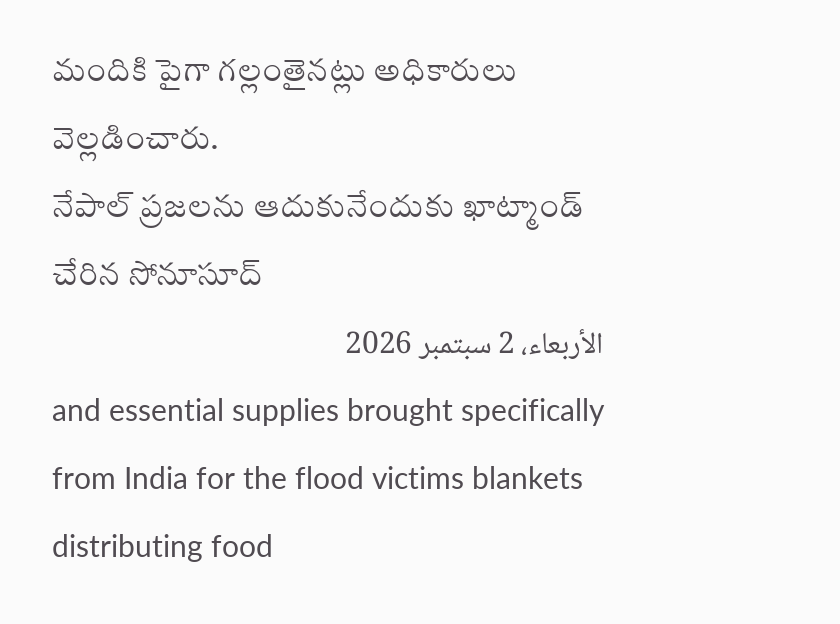మందికి పైగా గల్లంతైనట్లు అధికారులు వెల్లడించారు.
నేపాల్ ప్రజలను ఆదుకునేందుకు ఖాట్మాండ్ చేరిన సోనూసూద్
الأربعاء، 2 سبتمبر 2026
and essential supplies brought specifically from India for the flood victims blankets distributing food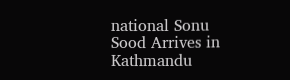national Sonu Sood Arrives in Kathmandu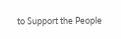to Support the People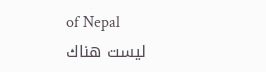of Nepal
ليست هناك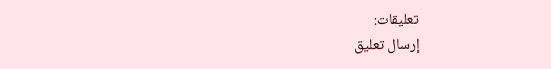تعليقات:
إرسال تعليق